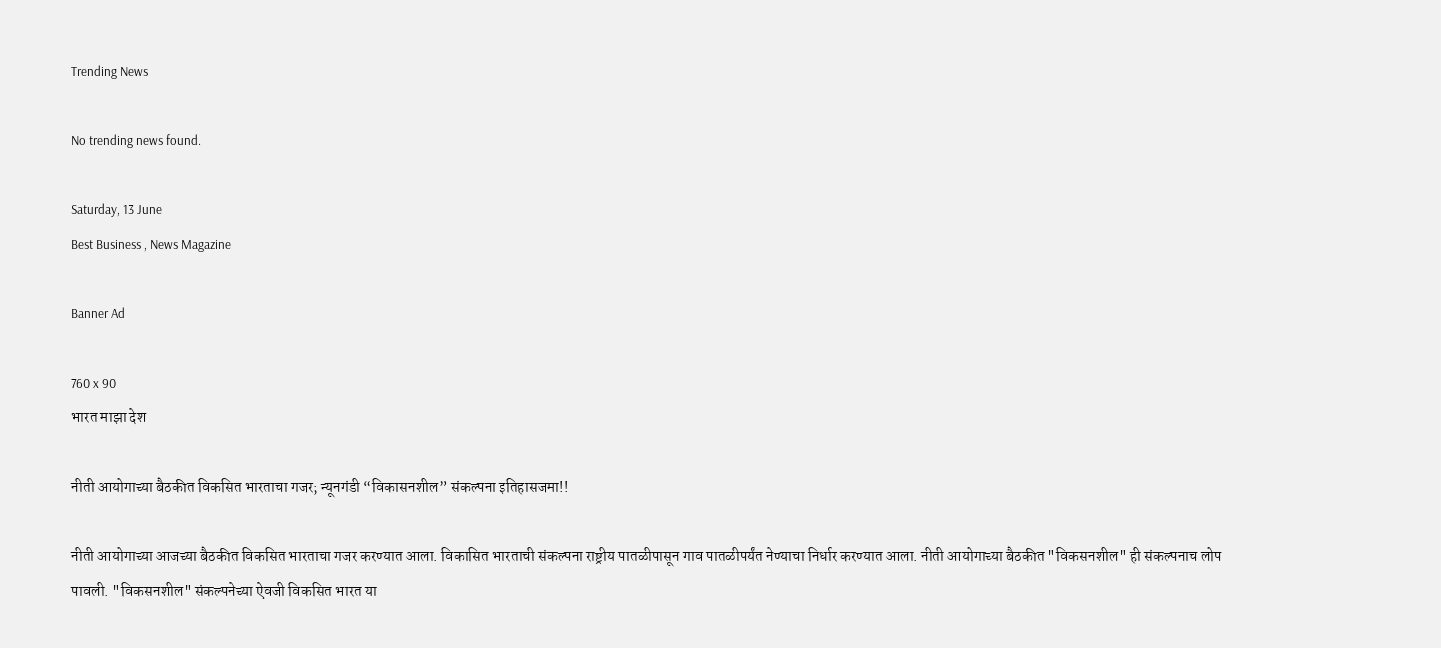Trending News

No trending news found.

Saturday, 13 June
Best Business , News Magazine

Banner Ad

760 x 90
भारत माझा देश

नीती आयोगाच्या बैठकीत विकसित भारताचा गजर; न्यूनगंडी “विकासनशील” संकल्पना इतिहासजमा!!

नीती आयोगाच्या आजच्या बैठकीत विकसित भारताचा गजर करण्यात आला. विकासित भारताची संकल्पना राष्ट्रीय पातळीपासून गाव पातळीपर्यंत नेण्याचा निर्धार करण्यात आला. नीती आयोगाच्या बैठकीत "विकसनशील" ही संकल्पनाच लोप पावली. "विकसनशील" संकल्पनेच्या ऐवजी विकसित भारत या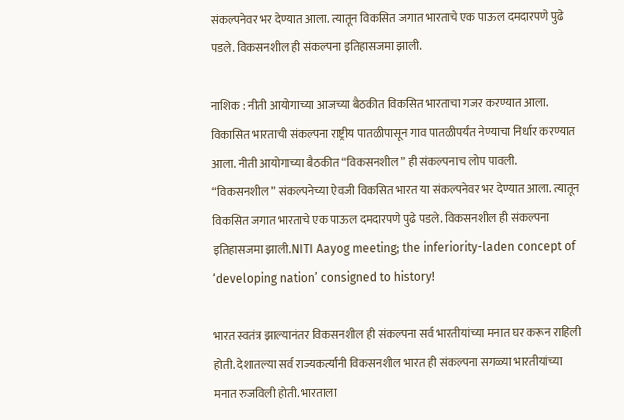संकल्पनेवर भर देण्यात आला. त्यातून विकसित जगात भारताचे एक पाऊल दमदारपणे पुढे पडले. विकसनशील ही संकल्पना इतिहासजमा झाली.

नाशिक : नीती आयोगाच्या आजच्या बैठकीत विकसित भारताचा गजर करण्यात आला. विकासित भारताची संकल्पना राष्ट्रीय पातळीपासून गाव पातळीपर्यंत नेण्याचा निर्धार करण्यात आला. नीती आयोगाच्या बैठकीत “विकसनशील” ही संकल्पनाच लोप पावली. “विकसनशील” संकल्पनेच्या ऐवजी विकसित भारत या संकल्पनेवर भर देण्यात आला. त्यातून विकसित जगात भारताचे एक पाऊल दमदारपणे पुढे पडले. विकसनशील ही संकल्पना इतिहासजमा झाली.NITI Aayog meeting; the inferiority-laden concept of ‘developing nation’ consigned to history!

भारत स्वतंत्र झाल्यानंतर विकसनशील ही संकल्पना सर्व भारतीयांच्या मनात घर करून राहिली होती. देशातल्या सर्व राज्यकर्त्यांनी विकसनशील भारत ही संकल्पना सगळ्या भारतीयांच्या मनात रुजविली होती. भारताला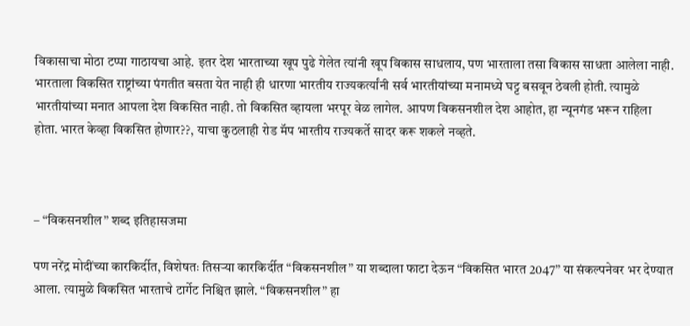विकासाचा मोठा टप्पा गाठायचा आहे. इतर देश भारताच्या खूप पुढे गेलेत त्यांनी खूप विकास साधलाय, पण भारताला तसा विकास साधता आलेला नाही. भारताला विकसित राष्ट्रांच्या पंगतीत बसता येत नाही ही धारणा भारतीय राज्यकर्त्यांनी सर्व भारतीयांच्या मनामध्ये घट्ट बसवून ठेवली होती. त्यामुळे भारतीयांच्या मनात आपला देश विकसित नाही. तो विकसित व्हायला भरपूर वेळ लागेल. आपण विकसनशील देश आहोत, हा न्यूनगंड भरून राहिला होता. भारत केव्हा विकसित होणार??, याचा कुठलाही रोड मॅप भारतीय राज्यकर्ते सादर करू शकले नव्हते.



– “विकसनशील” शब्द इतिहासजमा

पण नरेंद्र मोदींच्या कारकिर्दीत, विशेषतः तिसऱ्या कारकिर्दीत “विकसनशील” या शब्दाला फाटा देऊन “विकसित भारत 2047” या संकल्पनेवर भर देण्यात आला. त्यामुळे विकसित भारताचे टार्गेट निश्चित झाले. “विकसनशील” हा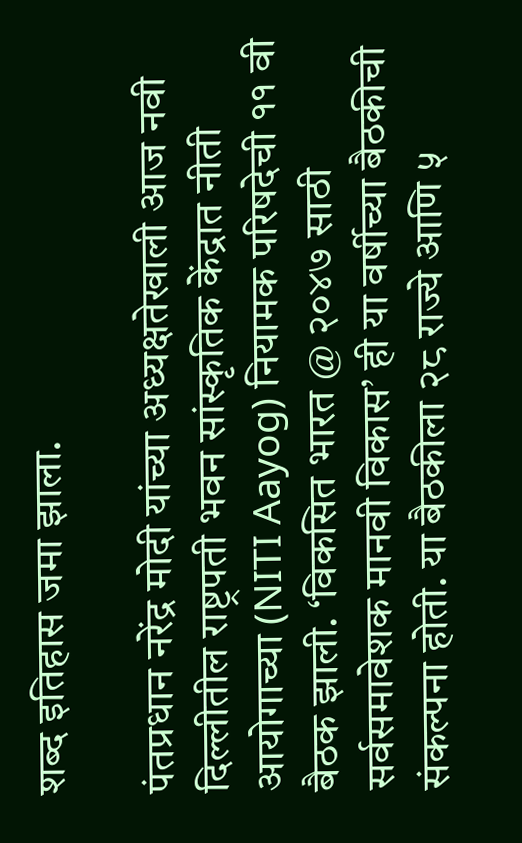शब्द इतिहास जमा झाला.

पंतप्रधान नरेंद्र मोदी यांच्या अध्यक्षतेखाली आज नवी दिल्लीतील राष्ट्रपती भवन सांस्कृतिक केंद्रात नीती आयोगाच्या (NITI Aayog) नियामक परिषदेची ११ वी बैठक झाली. ‘विकसित भारत @ २०४७ साठी सर्वसमावेशक मानवी विकास’ ही या वर्षीच्या बैठकीची संकल्पना होती. या बैठकीला २८ राज्ये आणि ५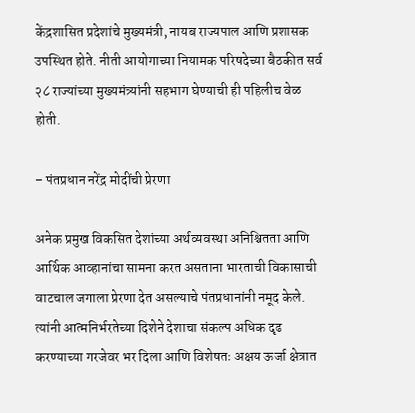केंद्रशासित प्रदेशांचे मुख्यमंत्री, नायब राज्यपाल आणि प्रशासक उपस्थित होते. नीती आयोगाच्या नियामक परिषदेच्या बैठकीत सर्व २८ राज्यांच्या मुख्यमंत्र्यांनी सहभाग घेण्याची ही पहिलीच वेळ होती.

– पंतप्रधान नरेंद्र मोदींची प्रेरणा

अनेक प्रमुख विकसित देशांच्या अर्थव्यवस्था अनिश्चितता आणि आर्थिक आव्हानांचा सामना करत असताना भारताची विकासाची वाटचाल जगाला प्रेरणा देत असल्याचे पंतप्रधानांनी नमूद केले. त्यांनी आत्मनिर्भरतेच्या दिशेने देशाचा संकल्प अधिक दृढ करण्याच्या गरजेवर भर दिला आणि विशेषतः अक्षय ऊर्जा क्षेत्रात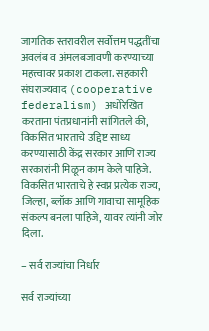जागतिक स्तरावरील सर्वोत्तम पद्धतींचा अवलंब व अंमलबजावणी करण्याच्या महत्त्वावर प्रकाश टाकला. सहकारी संघराज्यवाद (cooperative federalism) अधोरेखित करताना पंतप्रधानांनी सांगितले की, विकसित भारताचे उद्दिष्ट साध्य करण्यासाठी केंद्र सरकार आणि राज्य सरकारांनी मिळून काम केले पाहिजे. विकसित भारताचे हे स्वप्न प्रत्येक राज्य, जिल्हा, ब्लॉक आणि गावाचा सामूहिक संकल्प बनला पाहिजे, यावर त्यांनी जोर दिला.

– सर्व राज्यांचा निर्धार

सर्व राज्यांच्या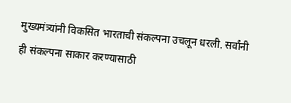मुख्यमंत्र्यांनी विकसित भारताची संकल्पना उचलून धरली. सर्वांनी ही संकल्पना साकार करण्यासाठी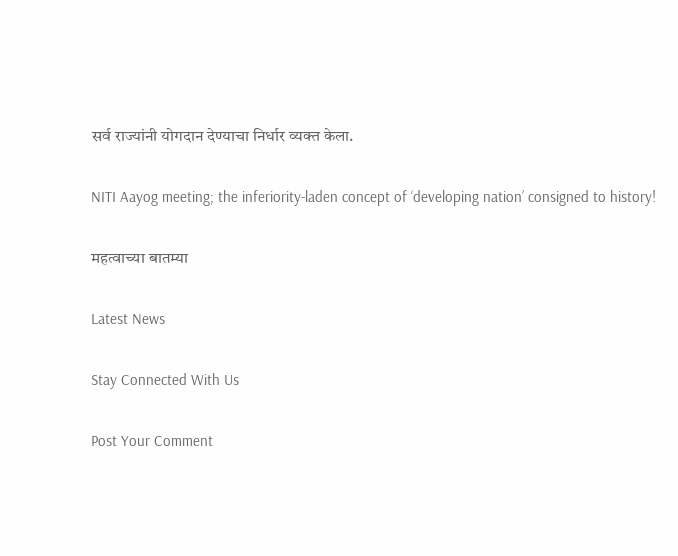सर्व राज्यांनी योगदान देण्याचा निर्धार व्यक्त केला.

NITI Aayog meeting; the inferiority-laden concept of ‘developing nation’ consigned to history!

महत्वाच्या बातम्या

Latest News

Stay Connected With Us

Post Your Comment